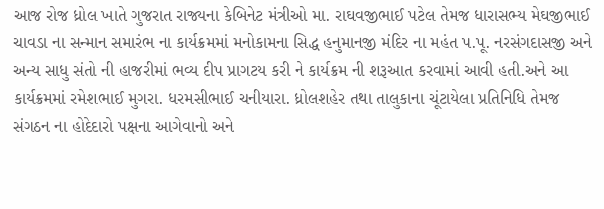આજ રોજ ધ્રોલ ખાતે ગુજરાત રાજ્યના કેબિનેટ મંત્રીઓ મા. રાઘવજીભાઈ પટેલ તેમજ ધારાસભ્ય મેઘજીભાઈ ચાવડા ના સન્માન સમારંભ ના કાર્યક્રમમાં મનોકામના સિદ્ધ હનુમાનજી મંદિર ના મહંત પ.પૂ. નરસંગદાસજી અને અન્ય સાધુ સંતો ની હાજરીમાં ભવ્ય દીપ પ્રાગટય કરી ને કાર્યક્રમ ની શરૂઆત કરવામાં આવી હતી.અને આ કાર્યક્રમમાં રમેશભાઈ મુગરા. ધરમસીભાઈ ચનીયારા. ધ્રોલશહેર તથા તાલુકાના ચૂંટાયેલા પ્રતિનિધિ તેમજ સંગઠન ના હોદેદારો પક્ષના આગેવાનો અને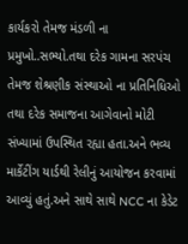કાર્યકરો તેમજ મંડળી ના પ્રમુખો..સભ્યો.તથા દરેક ગામના સરપંચ તેમજ શેશ્રણીક સંસ્થાઓ ના પ્રતિનિધિઓ તથા દરેક સમાજના આગેવાનો મોટી સંખ્યામાં ઉપસ્થિત રહ્યા હતા.અને ભવ્ય માર્કેટીંગ યાર્ડથી રેલીનું આયોજન કરવામાં આવ્યું હતું.અને સાથે સાથે NCC ના કેડેટ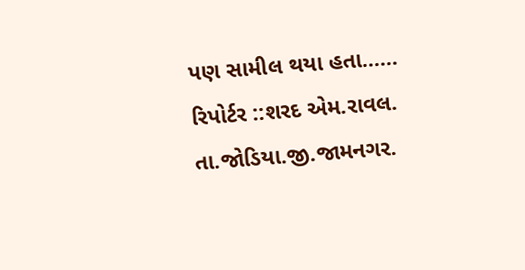પણ સામીલ થયા હતા……
રિપોર્ટર ::શરદ એમ.રાવલ.
તા.જોડિયા.જી.જામનગર.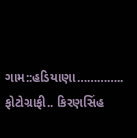ગામ::હડિયાણા…………..
ફોટોગ્રાફી.. કિરણસિંહ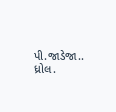પી.જાડેજા.. ધ્રોલ.